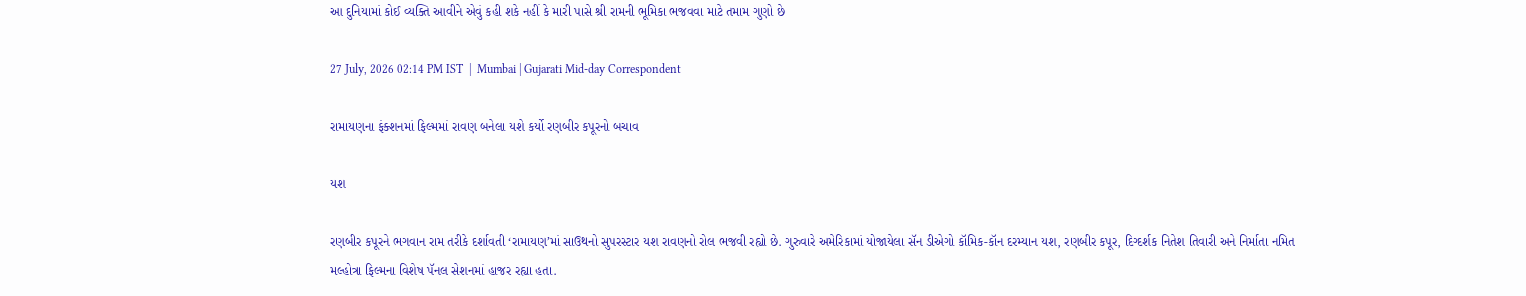આ દુનિયામાં કોઈ વ્યક્તિ આવીને એવું કહી શકે નહીં કે મારી પાસે શ્રી રામની ભૂમિકા ભજવવા માટે તમામ ગુણો છે

27 July, 2026 02:14 PM IST  |  Mumbai | Gujarati Mid-day Correspondent

રામાયણના ફંક્શનમાં ફિલ્મમાં રાવણ બનેલા યશે કર્યો રણબીર કપૂરનો બચાવ

યશ

રણબીર કપૂરને ભગવાન રામ તરીકે દર્શાવતી ‘રામાયણ’માં સાઉથનો સુપરસ્ટાર યશ રાવણનો રોલ ભજવી રહ્યો છે. ગુરુવારે અમેરિકામાં યોજાયેલા સૅન ડીએગો કૉમિક-કૉન દરમ્યાન યશ, રણબીર કપૂર, દિગ્દર્શક નિતેશ તિવારી અને નિર્માતા નમિત મલ્હોત્રા ફિલ્મના વિશેષ પૅનલ સેશનમાં હાજર રહ્યા હતા.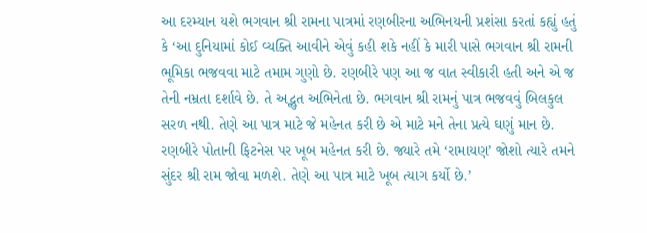આ દરમ્યાન યશે ભગવાન શ્રી રામના પાત્રમાં રણબીરના અભિનયની પ્રશંસા કરતાં કહ્યું હતું કે ‘આ દુનિયામાં કોઈ વ્યક્તિ આવીને એવું કહી શકે નહીં કે મારી પાસે ભગવાન શ્રી રામની ભૂમિકા ભજવવા માટે તમામ ગુણો છે. રણબીરે પણ આ જ વાત સ્વીકારી હતી અને એ જ તેની નમ્રતા દર્શાવે છે. તે અદ્ભુત અભિનેતા છે. ભગવાન શ્રી રામનું પાત્ર ભજવવું બિલકુલ સરળ નથી. તેણે આ પાત્ર માટે જે મહેનત કરી છે એ માટે મને તેના પ્રત્યે ઘણું માન છે. રણબીરે પોતાની ફિટનેસ પર ખૂબ મહેનત કરી છે. જ્યારે તમે ‘રામાયણ’ જોશો ત્યારે તમને સુંદર શ્રી રામ જોવા મળશે. તેણે આ પાત્ર માટે ખૂબ ત્યાગ કર્યો છે.’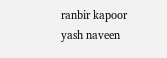ranbir kapoor yash naveen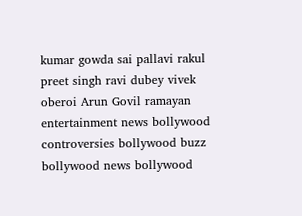kumar gowda sai pallavi rakul preet singh ravi dubey vivek oberoi Arun Govil ramayan entertainment news bollywood controversies bollywood buzz bollywood news bollywood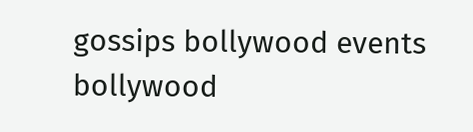gossips bollywood events bollywood